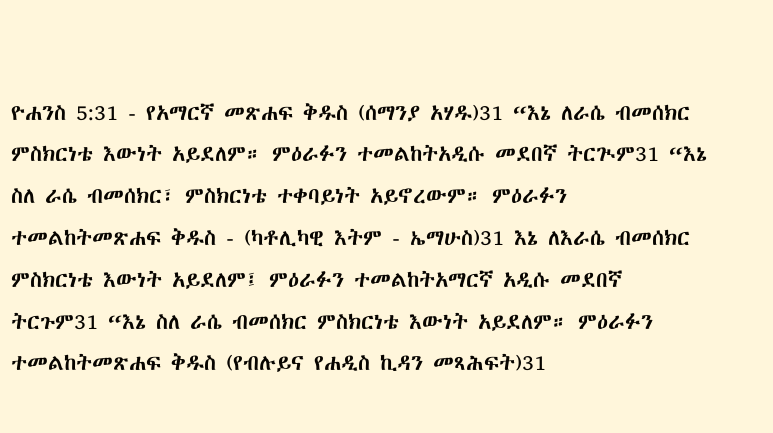ዮሐንስ 5:31 - የአማርኛ መጽሐፍ ቅዱስ (ሰማንያ አሃዱ)31 “እኔ ለራሴ ብመሰክር ምስክርነቴ እውነት አይደለም። ምዕራፉን ተመልከትአዲሱ መደበኛ ትርጒም31 “እኔ ስለ ራሴ ብመሰክር፣ ምስክርነቴ ተቀባይነት አይኖረውም። ምዕራፉን ተመልከትመጽሐፍ ቅዱስ - (ካቶሊካዊ እትም - ኤማሁስ)31 እኔ ለእራሴ ብመሰክር ምስክርነቴ እውነት አይደለም፤ ምዕራፉን ተመልከትአማርኛ አዲሱ መደበኛ ትርጉም31 “እኔ ስለ ራሴ ብመሰክር ምስክርነቴ እውነት አይደለም። ምዕራፉን ተመልከትመጽሐፍ ቅዱስ (የብሉይና የሐዲስ ኪዳን መጻሕፍት)31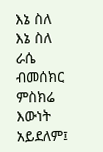እኔ ስለ እኔ ስለ ራሴ ብመሰክር ምስክሬ እውነት አይደለም፤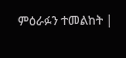ምዕራፉን ተመልከት |